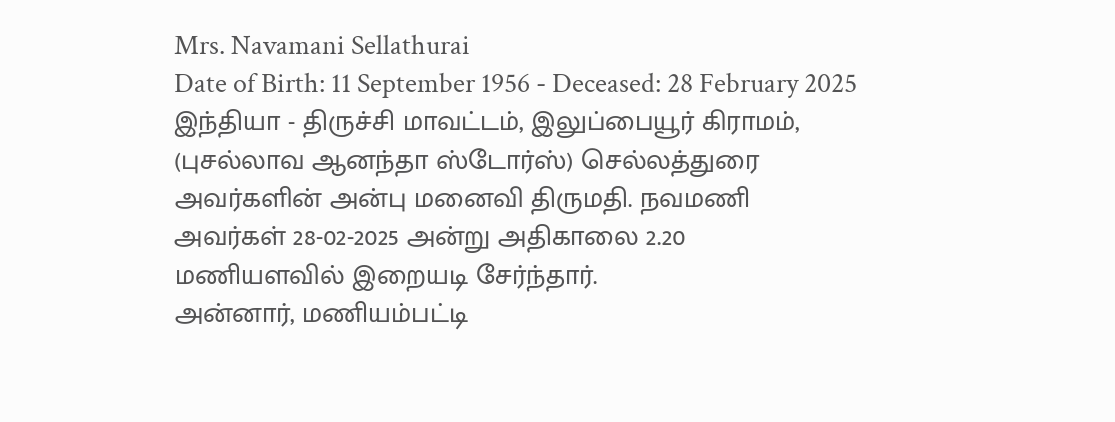Mrs. Navamani Sellathurai
Date of Birth: 11 September 1956 - Deceased: 28 February 2025
இந்தியா - திருச்சி மாவட்டம், இலுப்பையூர் கிராமம், (புசல்லாவ ஆனந்தா ஸ்டோர்ஸ்) செல்லத்துரை அவர்களின் அன்பு மனைவி திருமதி. நவமணி அவர்கள் 28-02-2025 அன்று அதிகாலை 2.20 மணியளவில் இறையடி சேர்ந்தார்.
அன்னார், மணியம்பட்டி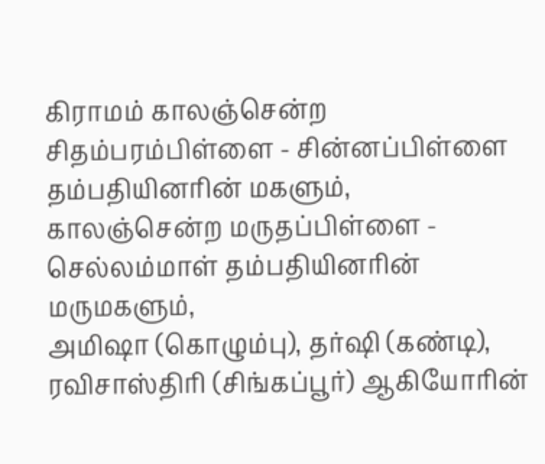கிராமம் காலஞ்சென்ற சிதம்பரம்பிள்ளை - சின்னப்பிள்ளை தம்பதியினரின் மகளும்,
காலஞ்சென்ற மருதப்பிள்ளை - செல்லம்மாள் தம்பதியினரின் மருமகளும்,
அமிஷா (கொழும்பு), தர்ஷி (கண்டி), ரவிசாஸ்திரி (சிங்கப்பூர்) ஆகியோரின்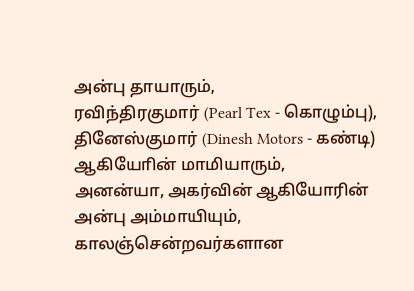அன்பு தாயாரும்,
ரவிந்திரகுமார் (Pearl Tex - கொழும்பு), தினேஸ்குமார் (Dinesh Motors - கண்டி) ஆகியோின் மாமியாரும்,
அனன்யா, அகர்வின் ஆகியோரின் அன்பு அம்மாயியும்,
காலஞ்சென்றவர்களான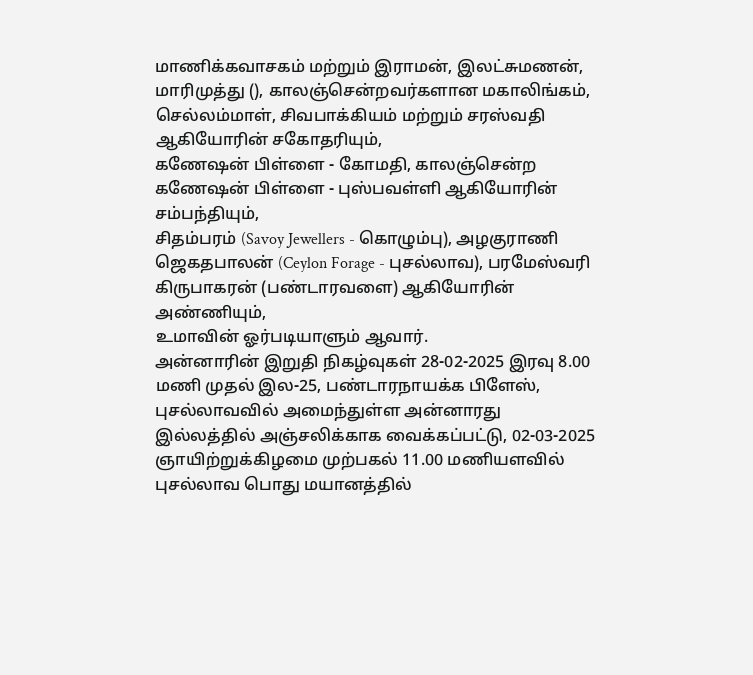மாணிக்கவாசகம் மற்றும் இராமன், இலட்சுமணன், மாரிமுத்து (), காலஞ்சென்றவர்களான மகாலிங்கம், செல்லம்மாள், சிவபாக்கியம் மற்றும் சரஸ்வதி ஆகியோரின் சகோதரியும்,
கணேஷன் பிள்ளை - கோமதி, காலஞ்சென்ற கணேஷன் பிள்ளை - புஸ்பவள்ளி ஆகியோரின் சம்பந்தியும்,
சிதம்பரம் (Savoy Jewellers - கொழும்பு), அழகுராணி ஜெகதபாலன் (Ceylon Forage - புசல்லாவ), பரமேஸ்வரி கிருபாகரன் (பண்டாரவளை) ஆகியோரின் அண்ணியும்,
உமாவின் ஓர்படியாளும் ஆவார்.
அன்னாரின் இறுதி நிகழ்வுகள் 28-02-2025 இரவு 8.00 மணி முதல் இல-25, பண்டாரநாயக்க பிளேஸ், புசல்லாவவில் அமைந்துள்ள அன்னாரது இல்லத்தில் அஞ்சலிக்காக வைக்கப்பட்டு, 02-03-2025 ஞாயிற்றுக்கிழமை முற்பகல் 11.00 மணியளவில் புசல்லாவ பொது மயானத்தில்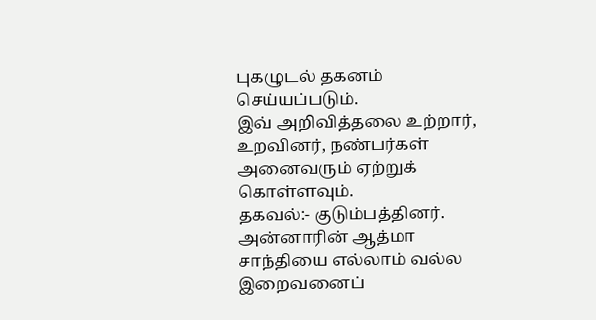புகழுடல் தகனம் செய்யப்படும்.
இவ் அறிவித்தலை உற்றார், உறவினர், நண்பர்கள் அனைவரும் ஏற்றுக் கொள்ளவும்.
தகவல்:- குடும்பத்தினர்.
அன்னாரின் ஆத்மா சாந்தியை எல்லாம் வல்ல இறைவனைப்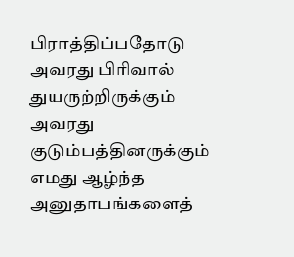பிராத்திப்பதோடு அவரது பிரிவால் துயருற்றிருக்கும் அவரது குடும்பத்தினருக்கும் எமது ஆழ்ந்த அனுதாபங்களைத்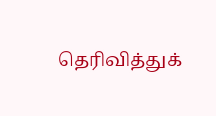தெரிவித்துக்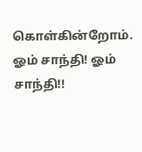கொள்கின்றோம்.
ஓம் சாந்தி! ஓம் சாந்தி!!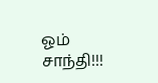ஓம் சாந்தி!!!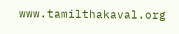www.tamilthakaval.org